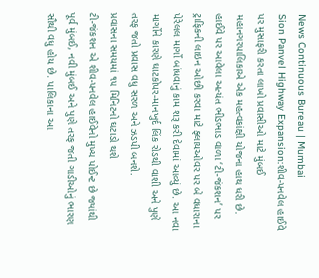News Continuous Bureau | Mumbai
Sion Panvel Highway Expansion:શીવ-પનવેલ હાઈવે પર મુસાફરી કરતા લાખો પ્રવાસીઓ માટે મુંબઈ મહાનગરપાલિકાએ એક મહત્વકાંક્ષી યોજના હાથ ધરી છે. હાઈવે પર આવેલા અત્યંત ભીડભાડ વાળા ‘ટી-જંકશન’ પર ટ્રાફિકની લાઇન ઓછી કરવા માટે ફ્લાયઓવર પર બે વધારાના પેરેલલ માર્ગો બાંધવાનું કામ શરૂ કરી દેવામાં આવ્યું છે. આ નવા માર્ગોને કારણે ઘાટકોપર-માનખુર્દ લિંક રોડથી વાશી અને પુણે તરફ જતો પ્રવાસ વધુ સરળ અને ઝડપી બનશે.
પ્રવાસના સમયમાં ૧૫ મિનિટનો ઘટાડો થશે
ટી-જંકશન એ શીવ-પનવેલ હાઈવેનો મુખ્ય પોઈન્ટ છે જ્યાંથી પૂર્વ મુંબઈ, નવી મુંબઈ અને પુણે તરફ જતી ગાડીઓનું ભારણ સૌથી વધુ હોય છે. પાલિકાના આ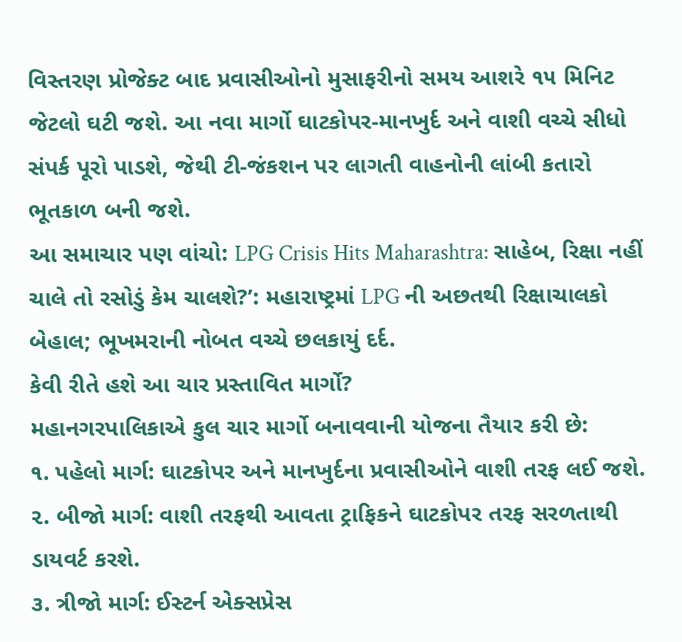વિસ્તરણ પ્રોજેક્ટ બાદ પ્રવાસીઓનો મુસાફરીનો સમય આશરે ૧૫ મિનિટ જેટલો ઘટી જશે. આ નવા માર્ગો ઘાટકોપર-માનખુર્દ અને વાશી વચ્ચે સીધો સંપર્ક પૂરો પાડશે, જેથી ટી-જંકશન પર લાગતી વાહનોની લાંબી કતારો ભૂતકાળ બની જશે.
આ સમાચાર પણ વાંચો: LPG Crisis Hits Maharashtra: સાહેબ, રિક્ષા નહીં ચાલે તો રસોડું કેમ ચાલશે?’: મહારાષ્ટ્રમાં LPG ની અછતથી રિક્ષાચાલકો બેહાલ; ભૂખમરાની નોબત વચ્ચે છલકાયું દર્દ.
કેવી રીતે હશે આ ચાર પ્રસ્તાવિત માર્ગો?
મહાનગરપાલિકાએ કુલ ચાર માર્ગો બનાવવાની યોજના તૈયાર કરી છે:
૧. પહેલો માર્ગ: ઘાટકોપર અને માનખુર્દના પ્રવાસીઓને વાશી તરફ લઈ જશે.
૨. બીજો માર્ગ: વાશી તરફથી આવતા ટ્રાફિકને ઘાટકોપર તરફ સરળતાથી ડાયવર્ટ કરશે.
૩. ત્રીજો માર્ગ: ઈસ્ટર્ન એક્સપ્રેસ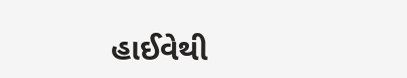હાઈવેથી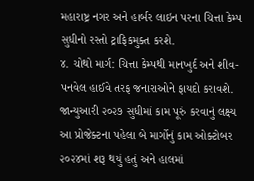મહારાષ્ટ્ર નગર અને હાર્બર લાઇન પરના ચિત્તા કેમ્પ સુધીનો રસ્તો ટ્રાફિકમુક્ત કરશે.
૪. ચોથો માર્ગ: ચિત્તા કેમ્પથી માનખુર્દ અને શીવ-પનવેલ હાઈવે તરફ જનારાઓને ફાયદો કરાવશે.
જાન્યુઆરી ૨૦૨૭ સુધીમાં કામ પૂરું કરવાનું લક્ષ્ય
આ પ્રોજેક્ટના પહેલા બે માર્ગોનું કામ ઓક્ટોબર ૨૦૨૪માં શરૂ થયું હતું અને હાલમાં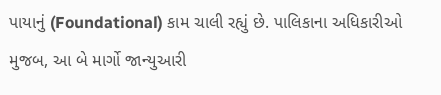પાયાનું (Foundational) કામ ચાલી રહ્યું છે. પાલિકાના અધિકારીઓ મુજબ, આ બે માર્ગો જાન્યુઆરી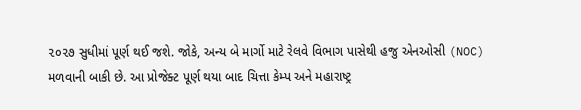૨૦૨૭ સુધીમાં પૂર્ણ થઈ જશે. જોકે, અન્ય બે માર્ગો માટે રેલવે વિભાગ પાસેથી હજુ એનઓસી (NOC) મળવાની બાકી છે. આ પ્રોજેક્ટ પૂર્ણ થયા બાદ ચિત્તા કેમ્પ અને મહારાષ્ટ્ર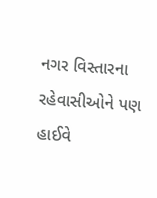નગર વિસ્તારના રહેવાસીઓને પણ હાઈવે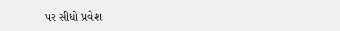પર સીધો પ્રવેશ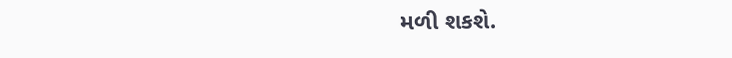મળી શકશે.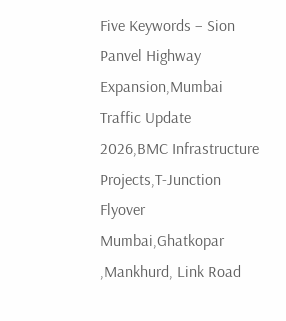Five Keywords – Sion Panvel Highway Expansion,Mumbai Traffic Update 2026,BMC Infrastructure Projects,T-Junction Flyover Mumbai,Ghatkopar ,Mankhurd, Link Road